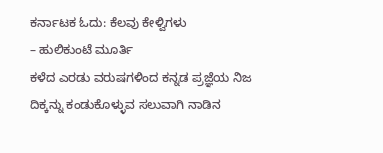ಕರ್ನಾಟಕ ಓದು: ಕೆಲವು ಕೇಳ್ವಿಗಳು
– ಹುಲಿಕುಂಟೆ ಮೂರ್ತಿ
ಕಳೆದ ಎರಡು ವರುಷಗಳಿಂದ ಕನ್ನಡ ಪ್ರಜ್ಞೆಯ ನಿಜ ದಿಕ್ಕನ್ನು ಕಂಡುಕೊಳ್ಳುವ ಸಲುವಾಗಿ ನಾಡಿನ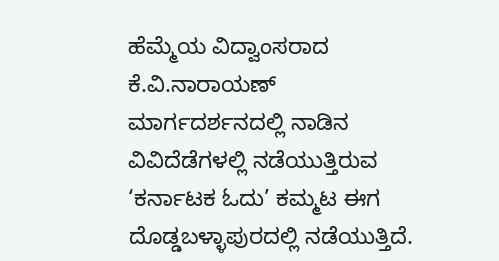ಹೆಮ್ಮೆಯ ವಿದ್ವಾಂಸರಾದ ಕೆ.ವಿ.ನಾರಾಯಣ್
ಮಾರ್ಗದರ್ಶನದಲ್ಲಿ ನಾಡಿನ ವಿವಿದೆಡೆಗಳಲ್ಲಿ ನಡೆಯುತ್ತಿರುವ ‘ಕರ್ನಾಟಕ ಓದು’ ಕಮ್ಮಟ ಈಗ ದೊಡ್ಡಬಳ್ಳಾಪುರದಲ್ಲಿ ನಡೆಯುತ್ತಿದೆ.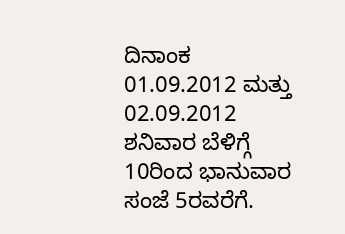ದಿನಾಂಕ 01.09.2012 ಮತ್ತು
02.09.2012 ಶನಿವಾರ ಬೆಳಿಗ್ಗೆ 10ರಿಂದ ಭಾನುವಾರ ಸಂಜೆ 5ರವರೆಗೆ.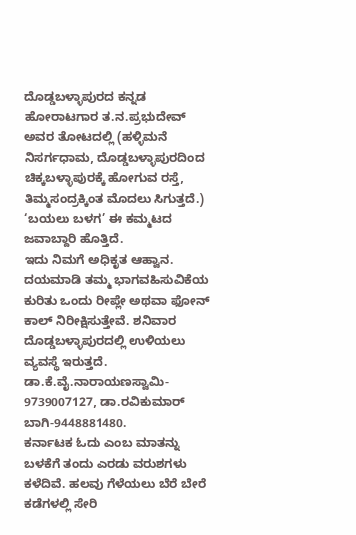ದೊಡ್ಡಬಳ್ಳಾಪುರದ ಕನ್ನಡ ಹೋರಾಟಗಾರ ತ.ನ.ಪ್ರಭುದೇವ್ ಅವರ ತೋಟದಲ್ಲಿ (ಹಳ್ಳಿಮನೆ
ನಿಸರ್ಗಧಾಮ, ದೊಡ್ಡಬಳ್ಳಾಪುರದಿಂದ ಚಿಕ್ಕಬಳ್ಳಾಪುರಕ್ಕೆ ಹೋಗುವ ರಸ್ತೆ, ತಿಮ್ಮಸಂದ್ರಕ್ಕಿಂತ ಮೊದಲು ಸಿಗುತ್ತದೆ.) ‘ಬಯಲು ಬಳಗ’ ಈ ಕಮ್ಮಟದ ಜವಾಬ್ದಾರಿ ಹೊತ್ತಿದೆ.
ಇದು ನಿಮಗೆ ಅಧಿಕೃತ ಆಹ್ವಾನ.
ದಯಮಾಡಿ ತಮ್ಮ ಭಾಗವಹಿಸುವಿಕೆಯ ಕುರಿತು ಒಂದು ರೀಪ್ಲೇ ಅಥವಾ ಫೋನ್ ಕಾಲ್ ನಿರೀಕ್ಷಿಸುತ್ತೇವೆ. ಶನಿವಾರ ದೊಡ್ಡಬಳ್ಳಾಪುರದಲ್ಲಿ ಉಳಿಯಲು ವ್ಯವಸ್ಥೆ ಇರುತ್ತದೆ.
ಡಾ.ಕೆ.ವೈ.ನಾರಾಯಣಸ್ವಾಮಿ- 9739007127, ಡಾ.ರವಿಕುಮಾರ್ ಬಾಗಿ-9448881480.
ಕರ್ನಾಟಕ ಓದು ಎಂಬ ಮಾತನ್ನು ಬಳಕೆಗೆ ತಂದು ಎರಡು ವರುಶಗಳು ಕಳೆದಿವೆ. ಹಲವು ಗೆಳೆಯಲು ಬೆರೆ ಬೇರೆ ಕಡೆಗಳಲ್ಲಿ ಸೇರಿ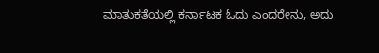ಮಾತುಕತೆಯಲ್ಲಿ ಕರ್ನಾಟಕ ಓದು ಎಂದರೇನು, ಅದು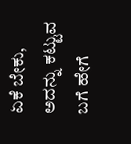ಏಕೆ ಬೇಕು, ಅದನ್ನು ಕಟ್ಟುವ ಬಗೆ ಹೇಗೆ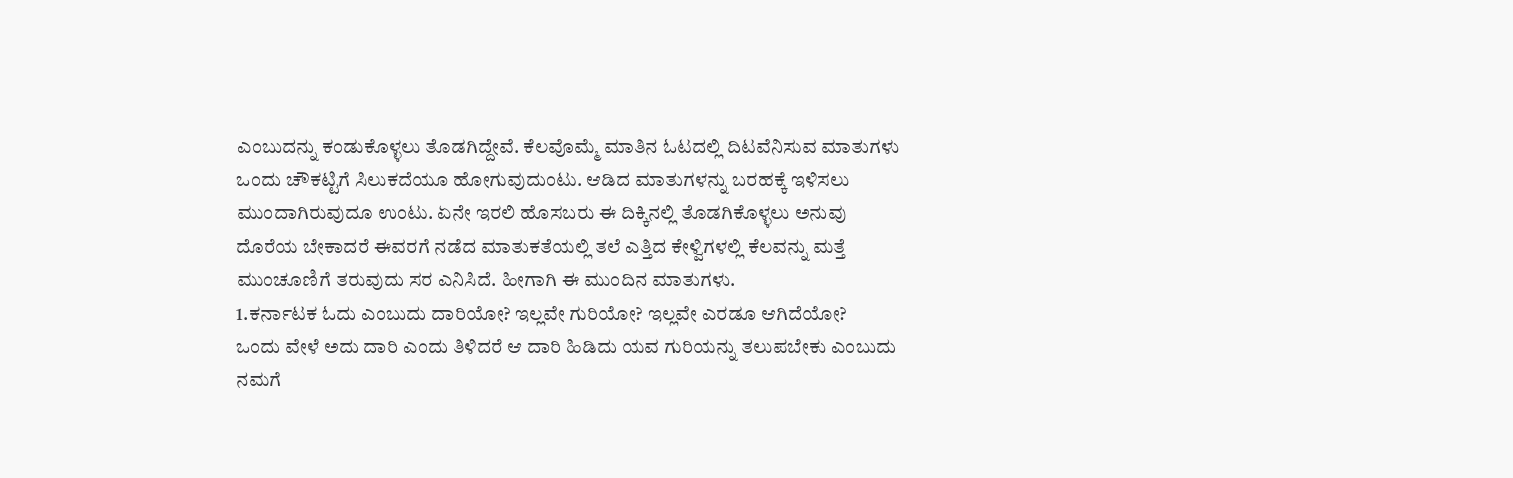ಎಂಬುದನ್ನು ಕಂಡುಕೊಳ್ಳಲು ತೊಡಗಿದ್ದೇವೆ. ಕೆಲವೊಮ್ಮೆ ಮಾತಿನ ಓಟದಲ್ಲಿ ದಿಟವೆನಿಸುವ ಮಾತುಗಳು ಒಂದು ಚೌಕಟ್ಟಿಗೆ ಸಿಲುಕದೆಯೂ ಹೋಗುವುದುಂಟು. ಆಡಿದ ಮಾತುಗಳನ್ನು ಬರಹಕ್ಕೆ ಇಳಿಸಲು ಮುಂದಾಗಿರುವುದೂ ಉಂಟು. ಏನೇ ಇರಲಿ ಹೊಸಬರು ಈ ದಿಕ್ಕಿನಲ್ಲಿ ತೊಡಗಿಕೊಳ್ಳಲು ಅನುವು ದೊರೆಯ ಬೇಕಾದರೆ ಈವರಗೆ ನಡೆದ ಮಾತುಕತೆಯಲ್ಲಿ ತಲೆ ಎತ್ತಿದ ಕೇಳ್ವಿಗಳಲ್ಲಿ ಕೆಲವನ್ನು ಮತ್ತೆ ಮುಂಚೂಣಿಗೆ ತರುವುದು ಸರ ಎನಿಸಿದೆ. ಹೀಗಾಗಿ ಈ ಮುಂದಿನ ಮಾತುಗಳು.
1.ಕರ್ನಾಟಕ ಓದು ಎಂಬುದು ದಾರಿಯೋ? ಇಲ್ಲವೇ ಗುರಿಯೋ? ಇಲ್ಲವೇ ಎರಡೂ ಆಗಿದೆಯೋ?
ಒಂದು ವೇಳೆ ಅದು ದಾರಿ ಎಂದು ತಿಳಿದರೆ ಆ ದಾರಿ ಹಿಡಿದು ಯವ ಗುರಿಯನ್ನು ತಲುಪಬೇಕು ಎಂಬುದು ನಮಗೆ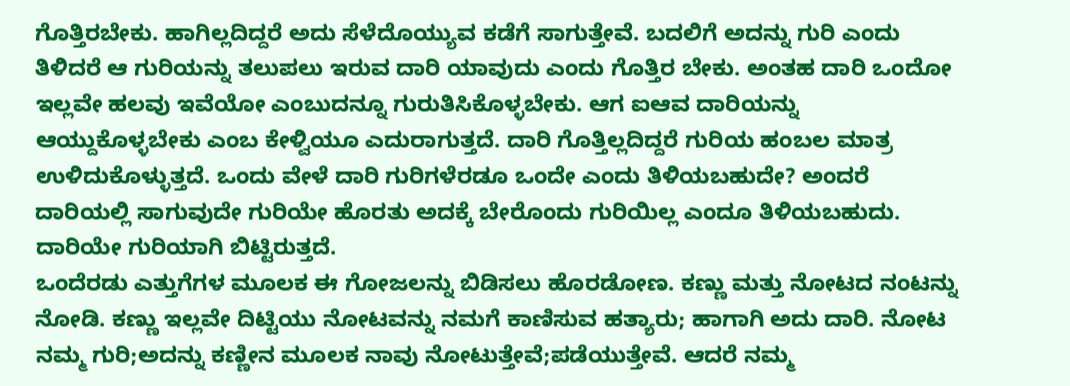ಗೊತ್ತಿರಬೇಕು. ಹಾಗಿಲ್ಲದಿದ್ದರೆ ಅದು ಸೆಳೆದೊಯ್ಯುವ ಕಡೆಗೆ ಸಾಗುತ್ತೇವೆ. ಬದಲಿಗೆ ಅದನ್ನು ಗುರಿ ಎಂದು ತಿಳಿದರೆ ಆ ಗುರಿಯನ್ನು ತಲುಪಲು ಇರುವ ದಾರಿ ಯಾವುದು ಎಂದು ಗೊತ್ತಿರ ಬೇಕು. ಅಂತಹ ದಾರಿ ಒಂದೋ ಇಲ್ಲವೇ ಹಲವು ಇವೆಯೋ ಎಂಬುದನ್ನೂ ಗುರುತಿಸಿಕೊಳ್ಳಬೇಕು. ಆಗ ಐಆವ ದಾರಿಯನ್ನು ಆಯ್ದುಕೊಳ್ಳಬೇಕು ಎಂಬ ಕೇಳ್ವಿಯೂ ಎದುರಾಗುತ್ತದೆ. ದಾರಿ ಗೊತ್ತಿಲ್ಲದಿದ್ದರೆ ಗುರಿಯ ಹಂಬಲ ಮಾತ್ರ ಉಳಿದುಕೊಳ್ಳುತ್ತದೆ. ಒಂದು ವೇಳೆ ದಾರಿ ಗುರಿಗಳೆರಡೂ ಒಂದೇ ಎಂದು ತಿಳಿಯಬಹುದೇ? ಅಂದರೆ ದಾರಿಯಲ್ಲಿ ಸಾಗುವುದೇ ಗುರಿಯೇ ಹೊರತು ಅದಕ್ಕೆ ಬೇರೊಂದು ಗುರಿಯಿಲ್ಲ ಎಂದೂ ತಿಳಿಯಬಹುದು. ದಾರಿಯೇ ಗುರಿಯಾಗಿ ಬಿಟ್ಟಿರುತ್ತದೆ.
ಒಂದೆರಡು ಎತ್ತುಗೆಗಳ ಮೂಲಕ ಈ ಗೋಜಲನ್ನು ಬಿಡಿಸಲು ಹೊರಡೋಣ. ಕಣ್ಣು ಮತ್ತು ನೋಟದ ನಂಟನ್ನು ನೋಡಿ. ಕಣ್ಣು ಇಲ್ಲವೇ ದಿಟ್ಟಿಯು ನೋಟವನ್ನು ನಮಗೆ ಕಾಣಿಸುವ ಹತ್ಯಾರು; ಹಾಗಾಗಿ ಅದು ದಾರಿ. ನೋಟ ನಮ್ಮ ಗುರಿ;ಅದನ್ನು ಕಣ್ಣೀನ ಮೂಲಕ ನಾವು ನೋಟುತ್ತೇವೆ;ಪಡೆಯುತ್ತೇವೆ. ಆದರೆ ನಮ್ಮ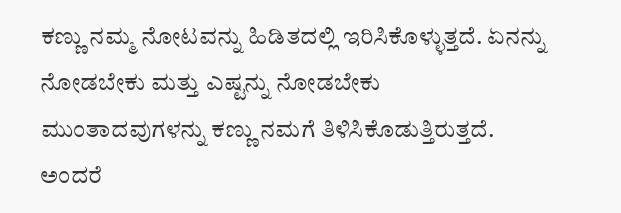ಕಣ್ಣು ನಮ್ಮ ನೋಟವನ್ನು ಹಿಡಿತದಲ್ಲಿ ಇರಿಸಿಕೊಳ್ಳುತ್ತದೆ. ಏನನ್ನು ನೋಡಬೇಕು ಮತ್ತು ಎಷ್ಟನ್ನು ನೋಡಬೇಕು ಮುಂತಾದವುಗಳನ್ನು ಕಣ್ಣು ನಮಗೆ ತಿಳಿಸಿಕೊಡುತ್ತಿರುತ್ತದೆ. ಅಂದರೆ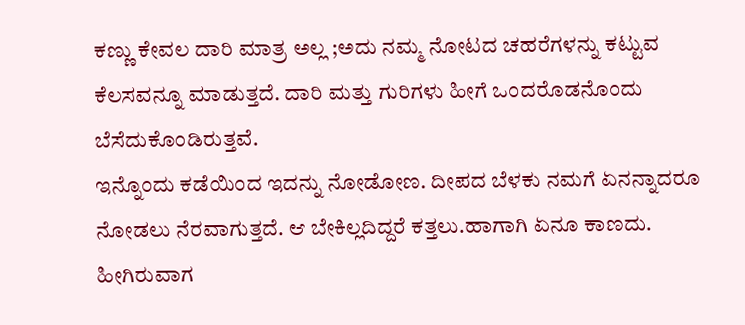ಕಣ್ಣು ಕೇವಲ ದಾರಿ ಮಾತ್ರ ಅಲ್ಲ ;ಅದು ನಮ್ಮ ನೋಟದ ಚಹರೆಗಳನ್ನು ಕಟ್ಟುವ ಕೆಲಸವನ್ನೂ ಮಾಡುತ್ತದೆ. ದಾರಿ ಮತ್ತು ಗುರಿಗಳು ಹೀಗೆ ಒಂದರೊಡನೊಂದು ಬೆಸೆದುಕೊಂಡಿರುತ್ತವೆ.
ಇನ್ನೊಂದು ಕಡೆಯಿಂದ ಇದನ್ನು ನೋಡೋಣ. ದೀಪದ ಬೆಳಕು ನಮಗೆ ಏನನ್ನಾದರೂ ನೋಡಲು ನೆರವಾಗುತ್ತದೆ. ಆ ಬೇಕಿಲ್ಲದಿದ್ದರೆ ಕತ್ತಲು.ಹಾಗಾಗಿ ಏನೂ ಕಾಣದು. ಹೀಗಿರುವಾಗ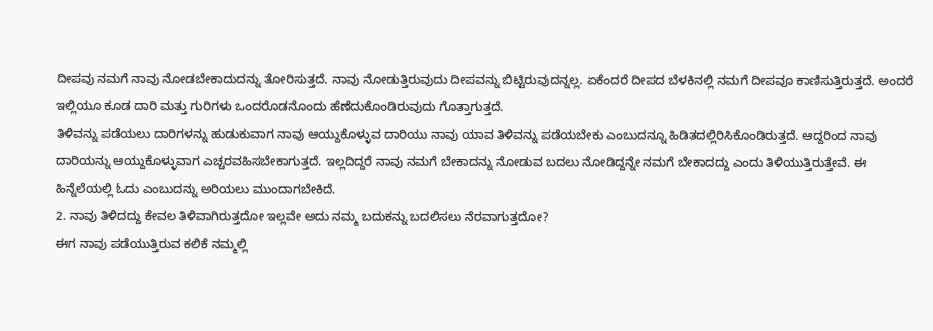ದೀಪವು ನಮಗೆ ನಾವು ನೋಡಬೇಕಾದುದನ್ನು ತೋರಿಸುತ್ತದೆ. ನಾವು ನೋಡುತ್ತಿರುವುದು ದೀಪವನ್ನು ಬಿಟ್ಟಿರುವುದನ್ನಲ್ಲ. ಏಕೆಂದರೆ ದೀಪದ ಬೆಳಕಿನಲ್ಲಿ ನಮಗೆ ದೀಪವೂ ಕಾಣಿಸುತ್ತಿರುತ್ತದೆ. ಅಂದರೆ ಇಲ್ಲಿಯೂ ಕೂಡ ದಾರಿ ಮತ್ತು ಗುರಿಗಳು ಒಂದರೊಡನೊಂದು ಹೆಣೆದುಕೊಂಡಿರುವುದು ಗೊತ್ತಾಗುತ್ತದೆ.
ತಿಳಿವನ್ನು ಪಡೆಯಲು ದಾರಿಗಳನ್ನು ಹುಡುಕುವಾಗ ನಾವು ಆಯ್ದುಕೊಳ್ಳುವ ದಾರಿಯು ನಾವು ಯಾವ ತಿಳಿವನ್ನು ಪಡೆಯಬೇಕು ಎಂಬುದನ್ನೂ ಹಿಡಿತದಲ್ಲಿರಿಸಿಕೊಂಡಿರುತ್ತದೆ. ಆದ್ದರಿಂದ ನಾವು ದಾರಿಯನ್ನು ಆಯ್ದುಕೊಳ್ಳುವಾಗ ಎಚ್ಚರವಹಿಸಬೇಕಾಗುತ್ತದೆ. ಇಲ್ಲದಿದ್ದರೆ ನಾವು ನಮಗೆ ಬೇಕಾದನ್ನು ನೋಡುವ ಬದಲು ನೋಡಿದ್ದನ್ನೇ ನಮಗೆ ಬೇಕಾದದ್ದು ಎಂದು ತಿಳಿಯುತ್ತಿರುತ್ತೇವೆ. ಈ ಹಿನ್ನೆಲೆಯಲ್ಲಿ ಓದು ಎಂಬುದನ್ನು ಅರಿಯಲು ಮುಂದಾಗಬೇಕಿದೆ.
2. ನಾವು ತಿಳಿದದ್ದು ಕೇವಲ ತಿಳಿವಾಗಿರುತ್ತದೋ ಇಲ್ಲವೇ ಅದು ನಮ್ಮ ಬದುಕನ್ನು ಬದಲಿಸಲು ನೆರವಾಗುತ್ತದೋ?
ಈಗ ನಾವು ಪಡೆಯುತ್ತಿರುವ ಕಲಿಕೆ ನಮ್ಮಲ್ಲಿ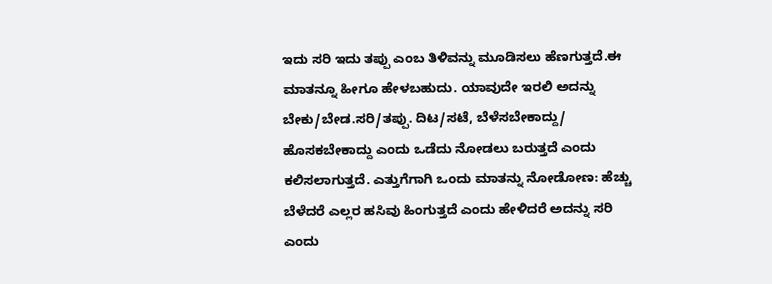ಇದು ಸರಿ ಇದು ತಪ್ಪು ಎಂಬ ತಿಳಿವನ್ನು ಮೂಡಿಸಲು ಹೆಣಗುತ್ತದೆ.ಈ ಮಾತನ್ನೂ ಹೀಗೂ ಹೇಳಬಹುದು. ಯಾವುದೇ ಇರಲಿ ಅದನ್ನು ಬೇಕು/ಬೇಡ.ಸರಿ/ತಪ್ಪು. ದಿಟ/ಸಟೆ, ಬೆಳೆಸಬೇಕಾದ್ದು/ ಹೊಸಕಬೇಕಾದ್ದು ಎಂದು ಒಡೆದು ನೋಡಲು ಬರುತ್ತದೆ ಎಂದು ಕಲಿಸಲಾಗುತ್ತದೆ. ಎತ್ತುಗೆಗಾಗಿ ಒಂದು ಮಾತನ್ನು ನೋಡೋಣ: ಹೆಚ್ಚು ಬೆಳೆದರೆ ಎಲ್ಲರ ಹಸಿವು ಹಿಂಗುತ್ತದೆ ಎಂದು ಹೇಳಿದರೆ ಅದನ್ನು ಸರಿ ಎಂದು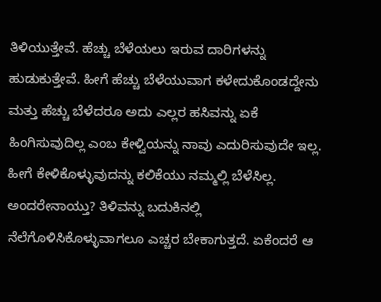ತಿಳಿಯುತ್ತೇವೆ. ಹೆಚ್ಚು ಬೆಳೆಯಲು ಇರುವ ದಾರಿಗಳನ್ನು ಹುಡುಕುತ್ತೇವೆ. ಹೀಗೆ ಹೆಚ್ಚು ಬೆಳೆಯುವಾಗ ಕಳೇದುಕೊಂಡದ್ದೇನು ಮತ್ತು ಹೆಚ್ಚು ಬೆಳೆದರೂ ಅದು ಎಲ್ಲರ ಹಸಿವನ್ನು ಏಕೆ ಹಿಂಗಿಸುವುದಿಲ್ಲ ಎಂಬ ಕೇಳ್ವಿಯನ್ನು ನಾವು ಎದುರಿಸುವುದೇ ಇಲ್ಲ. ಹೀಗೆ ಕೇಳಿಕೊಳ್ಳುವುದನ್ನು ಕಲಿಕೆಯು ನಮ್ಮಲ್ಲಿ ಬೆಳೆಸಿಲ್ಲ. ಅಂದರೇನಾಯ್ತು? ತಿಳಿವನ್ನು ಬದುಕಿನಲ್ಲಿ ನೆಲೆಗೊಳಿಸಿಕೊಳ್ಳುವಾಗಲೂ ಎಚ್ಚರ ಬೇಕಾಗುತ್ತದೆ. ಏಕೆಂದರೆ ಆ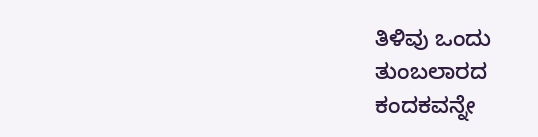ತಿಳಿವು ಒಂದು ತುಂಬಲಾರದ ಕಂದಕವನ್ನೇ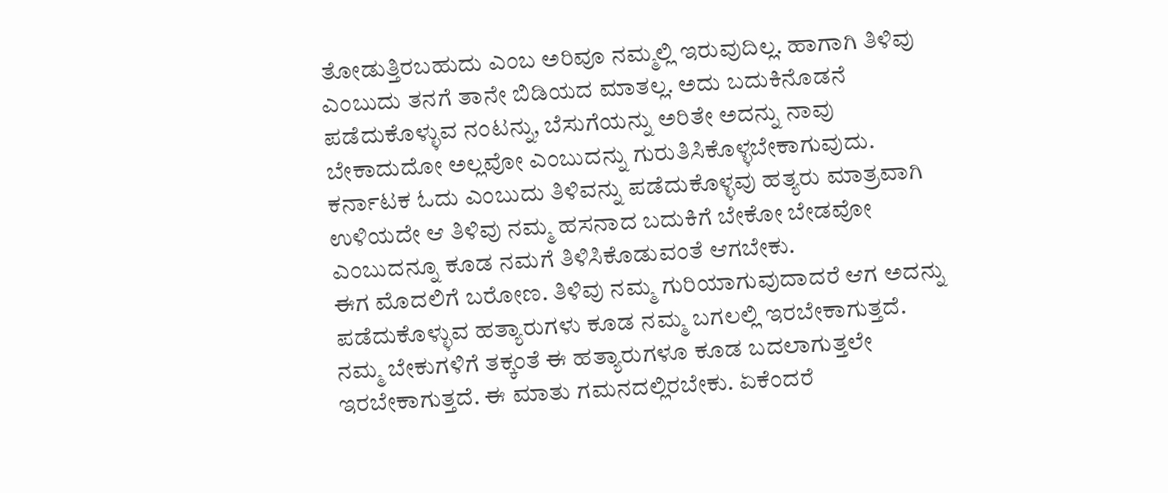ತೋಡುತ್ತಿರಬಹುದು ಎಂಬ ಅರಿವೂ ನಮ್ಮಲ್ಲಿ ಇರುವುದಿಲ್ಲ. ಹಾಗಾಗಿ ತಿಳಿವು ಎಂಬುದು ತನಗೆ ತಾನೇ ಬಿಡಿಯದ ಮಾತಲ್ಲ. ಅದು ಬದುಕಿನೊಡನೆ ಪಡೆದುಕೊಳ್ಳುವ ನಂಟನ್ನು, ಬೆಸುಗೆಯನ್ನು ಅರಿತೇ ಅದನ್ನು ನಾವು ಬೇಕಾದುದೋ ಅಲ್ಲವೋ ಎಂಬುದನ್ನು ಗುರುತಿಸಿಕೊಳ್ಳಬೇಕಾಗುವುದು. ಕರ್ನಾಟಕ ಓದು ಎಂಬುದು ತಿಳಿವನ್ನು ಪಡೆದುಕೊಳ್ಳವು ಹತ್ಯರು ಮಾತ್ರವಾಗಿ ಉಳಿಯದೇ ಆ ತಿಳಿವು ನಮ್ಮ ಹಸನಾದ ಬದುಕಿಗೆ ಬೇಕೋ ಬೇಡವೋ ಎಂಬುದನ್ನೂ ಕೂಡ ನಮಗೆ ತಿಳಿಸಿಕೊಡುವಂತೆ ಆಗಬೇಕು.
ಈಗ ಮೊದಲಿಗೆ ಬರೋಣ. ತಿಳಿವು ನಮ್ಮ ಗುರಿಯಾಗುವುದಾದರೆ ಆಗ ಅದನ್ನು ಪಡೆದುಕೊಳ್ಳುವ ಹತ್ಯಾರುಗಳು ಕೂಡ ನಮ್ಮ ಬಗಲಲ್ಲಿ ಇರಬೇಕಾಗುತ್ತದೆ. ನಮ್ಮ ಬೇಕುಗಳಿಗೆ ತಕ್ಕಂತೆ ಈ ಹತ್ಯಾರುಗಳೂ ಕೂಡ ಬದಲಾಗುತ್ತಲೇ ಇರಬೇಕಾಗುತ್ತದೆ. ಈ ಮಾತು ಗಮನದಲ್ಲಿರಬೇಕು. ಏಕೆಂದರೆ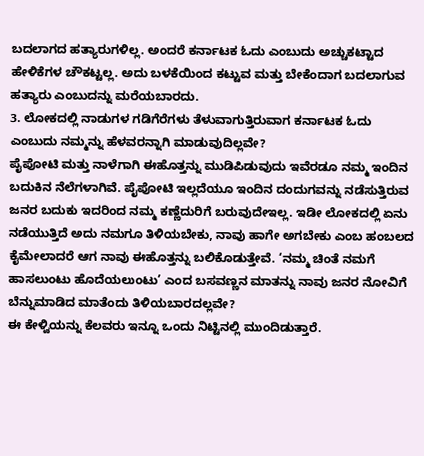ಬದಲಾಗದ ಹತ್ಯಾರುಗಳಿಲ್ಲ. ಅಂದರೆ ಕರ್ನಾಟಕ ಓದು ಎಂಬುದು ಅಚ್ಚುಕಟ್ಟಾದ ಹೇಳಿಕೆಗಳ ಚೌಕಟ್ಟಲ್ಲ. ಅದು ಬಳಕೆಯಿಂದ ಕಟ್ಟುವ ಮತ್ತು ಬೇಕೆಂದಾಗ ಬದಲಾಗುವ ಹತ್ಯಾರು ಎಂಬುದನ್ನು ಮರೆಯಬಾರದು.
3. ಲೋಕದಲ್ಲಿ ನಾಡುಗಳ ಗಡಿಗೆರೆಗಳು ತೆಳುವಾಗುತ್ತಿರುವಾಗ ಕರ್ನಾಟಕ ಓದು ಎಂಬುದು ನಮ್ಮನ್ನು ಹೆಳವರನ್ನಾಗಿ ಮಾಡುವುದಿಲ್ಲವೇ?
ಪೈಪೋಟಿ ಮತ್ತು ನಾಳೆಗಾಗಿ ಈಹೊತ್ತನ್ನು ಮುಡಿಪಿಡುವುದು ಇವೆರಡೂ ನಮ್ಮ ಇಂದಿನ ಬದುಕಿನ ನೆಲೆಗಳಾಗಿವೆ. ಪೈಪೋಟಿ ಇಲ್ಲದೆಯೂ ಇಂದಿನ ದಂದುಗವನ್ನು ನಡೆಸುತ್ತಿರುವ ಜನರ ಬದುಕು ಇದರಿಂದ ನಮ್ಮ ಕಣ್ಣೆದುರಿಗೆ ಬರುವುದೇಇಲ್ಲ. ಇಡೀ ಲೋಕದಲ್ಲಿ ಏನು ನಡೆಯುತ್ತಿದೆ ಅದು ನಮಗೂ ತಿಳಿಯಬೇಕು, ನಾವು ಹಾಗೇ ಅಗಬೇಕು ಎಂಬ ಹಂಬಲದ ಕೈಮೇಲಾದರೆ ಆಗ ನಾವು ಈಹೊತ್ತನ್ನು ಬಲಿಕೊಡುತ್ತೇವೆ. ‘ನಮ್ಮ ಚಿಂತೆ ನಮಗೆ ಹಾಸಲುಂಟು ಹೊದೆಯಲುಂಟು’ ಎಂದ ಬಸವಣ್ಣನ ಮಾತನ್ನು ನಾವು ಜನರ ನೋವಿಗೆ ಬೆನ್ನುಮಾಡಿದ ಮಾತೆಂದು ತಿಳಿಯಬಾರದಲ್ಲವೇ?
ಈ ಕೇಳ್ವಿಯನ್ನು ಕೆಲವರು ಇನ್ನೂ ಒಂದು ನಿಟ್ಟಿನಲ್ಲಿ ಮುಂದಿಡುತ್ತಾರೆ.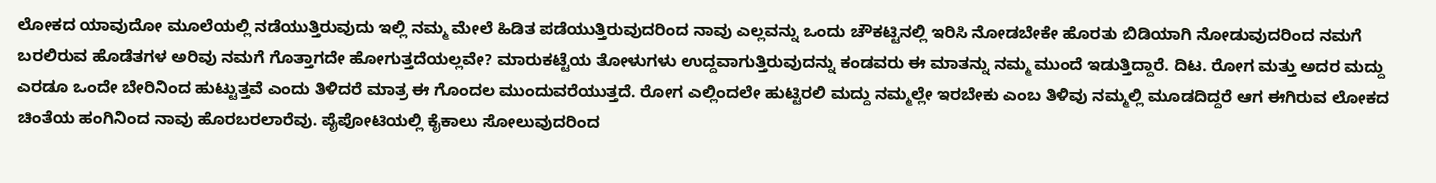ಲೋಕದ ಯಾವುದೋ ಮೂಲೆಯಲ್ಲಿ ನಡೆಯುತ್ತಿರುವುದು ಇಲ್ಲಿ ನಮ್ಮ ಮೇಲೆ ಹಿಡಿತ ಪಡೆಯುತ್ತಿರುವುದರಿಂದ ನಾವು ಎಲ್ಲವನ್ನು ಒಂದು ಚೌಕಟ್ಟಿನಲ್ಲಿ ಇರಿಸಿ ನೋಡಬೇಕೇ ಹೊರತು ಬಿಡಿಯಾಗಿ ನೋಡುವುದರಿಂದ ನಮಗೆ ಬರಲಿರುವ ಹೊಡೆತಗಳ ಅರಿವು ನಮಗೆ ಗೊತ್ತಾಗದೇ ಹೋಗುತ್ತದೆಯಲ್ಲವೇ? ಮಾರುಕಟ್ಟೆಯ ತೋಳುಗಳು ಉದ್ದವಾಗುತ್ತಿರುವುದನ್ನು ಕಂಡವರು ಈ ಮಾತನ್ನು ನಮ್ಮ ಮುಂದೆ ಇಡುತ್ತಿದ್ದಾರೆ. ದಿಟ. ರೋಗ ಮತ್ತು ಅದರ ಮದ್ದು ಎರಡೂ ಒಂದೇ ಬೇರಿನಿಂದ ಹುಟ್ಟುತ್ತವೆ ಎಂದು ತಿಳಿದರೆ ಮಾತ್ರ ಈ ಗೊಂದಲ ಮುಂದುವರೆಯುತ್ತದೆ. ರೋಗ ಎಲ್ಲಿಂದಲೇ ಹುಟ್ಟಿರಲಿ ಮದ್ದು ನಮ್ಮಲ್ಲೇ ಇರಬೇಕು ಎಂಬ ತಿಳಿವು ನಮ್ಮಲ್ಲಿ ಮೂಡದಿದ್ದರೆ ಆಗ ಈಗಿರುವ ಲೋಕದ ಚಿಂತೆಯ ಹಂಗಿನಿಂದ ನಾವು ಹೊರಬರಲಾರೆವು. ಪೈಪೋಟಿಯಲ್ಲಿ ಕೈಕಾಲು ಸೋಲುವುದರಿಂದ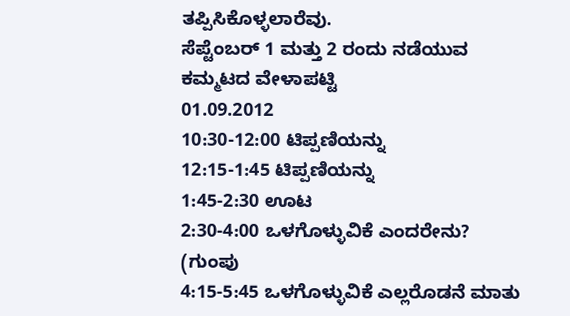ತಪ್ಪಿಸಿಕೊಳ್ಳಲಾರೆವು.
ಸೆಪ್ಟೆಂಬರ್ 1 ಮತ್ತು 2 ರಂದು ನಡೆಯುವ ಕಮ್ಮಟದ ವೇಳಾಪಟ್ಟಿ
01.09.2012
10:30-12:00 ಟಿಪ್ಪಣಿಯನ್ನು
12:15-1:45 ಟಿಪ್ಪಣಿಯನ್ನು
1:45-2:30 ಊಟ
2:30-4:00 ಒಳಗೊಳ್ಳುವಿಕೆ ಎಂದರೇನು? (ಗುಂಪು
4:15-5:45 ಒಳಗೊಳ್ಳುವಿಕೆ ಎಲ್ಲರೊಡನೆ ಮಾತು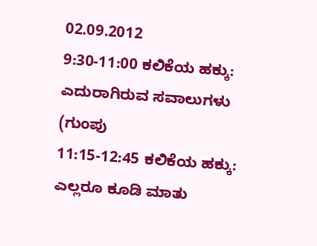02.09.2012
9:30-11:00 ಕಲಿಕೆಯ ಹಕ್ಕು: ಎದುರಾಗಿರುವ ಸವಾಲುಗಳು (ಗುಂಪು
11:15-12:45 ಕಲಿಕೆಯ ಹಕ್ಕು: ಎಲ್ಲರೂ ಕೂಡಿ ಮಾತು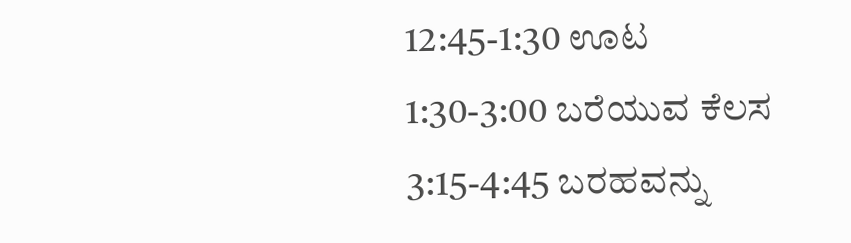12:45-1:30 ಊಟ
1:30-3:00 ಬರೆಯುವ ಕೆಲಸ
3:15-4:45 ಬರಹವನ್ನು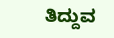ತಿದ್ದುವ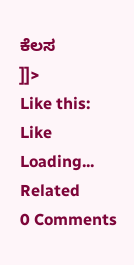ಕೆಲಸ
]]>
Like this:
Like Loading...
Related
0 Comments